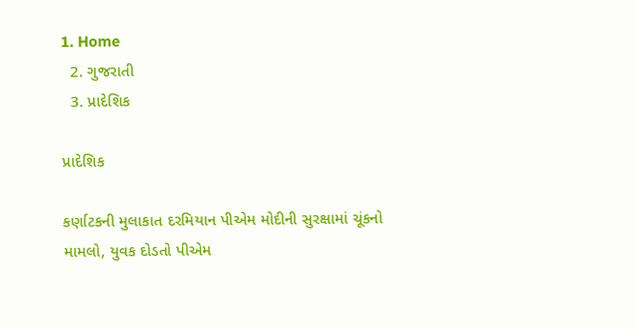1. Home
  2. ગુજરાતી
  3. પ્રાદેશિક

પ્રાદેશિક

કર્ણાટકની મુલાકાત દરમિયાન પીએમ મોદીની સુરક્ષામાં ચૂંકનો મામલો, યુવક દોડતો પીએમ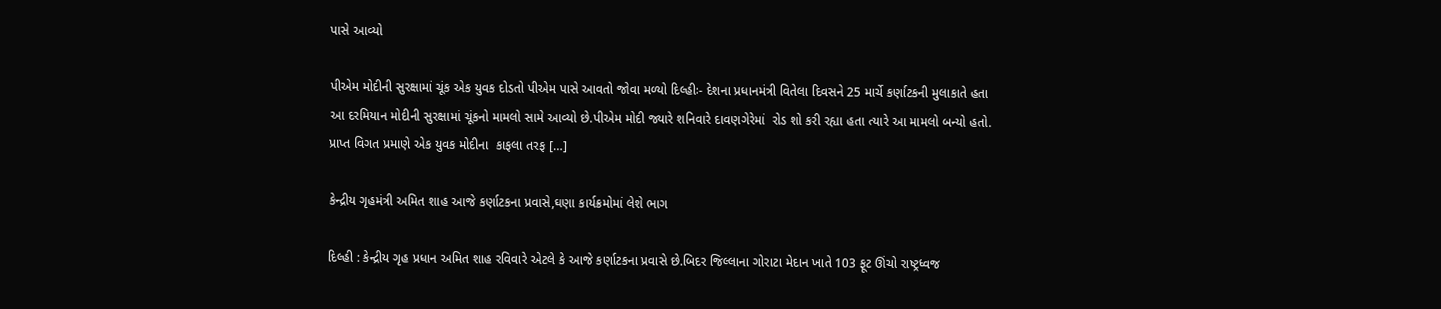પાસે આવ્યો

પીએમ મોદીની સુરક્ષામાં ચૂંક એક યુવક દોડતો પીએમ પાસે આવતો જોવા મળ્યો દિલ્હીઃ- દેશના પ્રધાનમંત્રી વિતેલા દિવસને 25 માર્ચે કર્ણાટકની મુલાકાતે હતા આ દરમિયાન મોદીની સુરક્ષામાં ચૂંકનો મામલો સામે આવ્યો છે.પીએમ મોદી જ્યારે શનિવારે દાવણગેરેમાં  રોડ શો કરી રહ્યા હતા ત્યારે આ મામલો બન્યો હતો. પ્રાપ્ત વિગત પ્રમાણે એક યુવક મોદીના  કાફલા તરફ […]

કેન્દ્રીય ગૃહમંત્રી અમિત શાહ આજે કર્ણાટકના પ્રવાસે,ઘણા કાર્યક્રમોમાં લેશે ભાગ

દિલ્હી : કેન્દ્રીય ગૃહ પ્રધાન અમિત શાહ રવિવારે એટલે કે આજે કર્ણાટકના પ્રવાસે છે.બિદર જિલ્લાના ગોરાટા મેદાન ખાતે 103 ફૂટ ઊંચો રાષ્ટ્રધ્વજ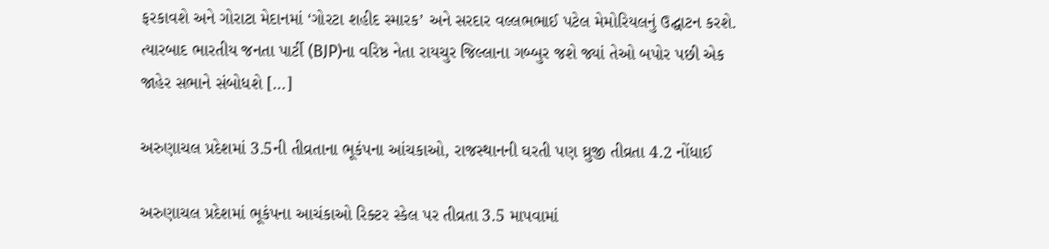ફરકાવશે અને ગોરાટા મેદાનમાં ‘ગોરટા શહીદ સ્મારક’ અને સરદાર વલ્લભભાઈ પટેલ મેમોરિયલનું ઉદ્ઘાટન કરશે. ત્યારબાદ ભારતીય જનતા પાર્ટી (BJP)ના વરિષ્ઠ નેતા રાયચુર જિલ્લાના ગબ્બુર જશે જ્યાં તેઓ બપોર પછી એક જાહેર સભાને સંબોધશે […]

અરુણાચલ પ્રદેશમાં 3.5ની તીવ્રતાના ભૂકંપના આંચકાઓ, રાજસ્થાનની ઘરતી પણ ઘ્રુજી તીવ્રતા 4.2 નોંધાઈ

અરુણાચલ પ્રદેશમાં ભૂકંપના આચંકાઓ રિક્ટર સ્કેલ પર તીવ્રતા 3.5 માપવામાં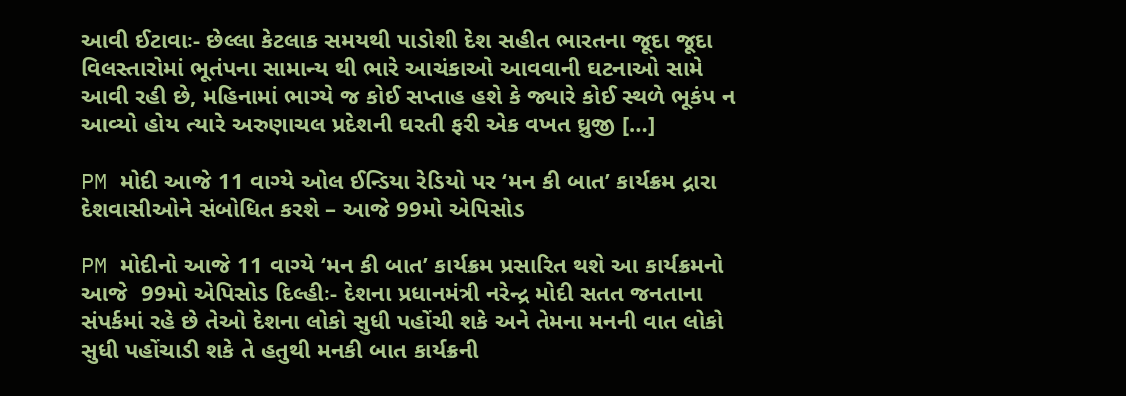આવી ઈટાવાઃ- છેલ્લા કેટલાક સમયથી પાડોશી દેશ સહીત ભારતના જૂદા જૂદા વિલસ્તારોમાં ભૂતંપના સામાન્ય થી ભારે આચંકાઓ આવવાની ઘટનાઓ સામે આવી રહી છે, મહિનામાં ભાગ્યે જ કોઈ સપ્તાહ હશે કે જ્યારે કોઈ સ્થળે ભૂકંપ ન આવ્યો હોય ત્યારે અરુણાચલ પ્રદેશની ઘરતી ફરી એક વખત ઘ્રુજી […]

PM મોદી આજે 11 વાગ્યે ઓલ ઈન્ડિયા રેડિયો પર ‘મન કી બાત’ કાર્યક્રમ દ્રારા દેશવાસીઓને સંબોધિત કરશે – આજે 99મો એપિસોડ

PM મોદીનો આજે 11 વાગ્યે ‘મન કી બાત’ કાર્યક્રમ પ્રસારિત થશે આ કાર્યક્રમનો આજે  99મો એપિસોડ દિલ્હીઃ- દેશના પ્રધાનમંત્રી નરેન્દ્ર મોદી સતત જનતાના સંપર્કમાં રહે છે તેઓ દેશના લોકો સુધી પહોંચી શકે અને તેમના મનની વાત લોકો સુધી પહોંચાડી શકે તે હતુથી મનકી બાત કાર્યક્રની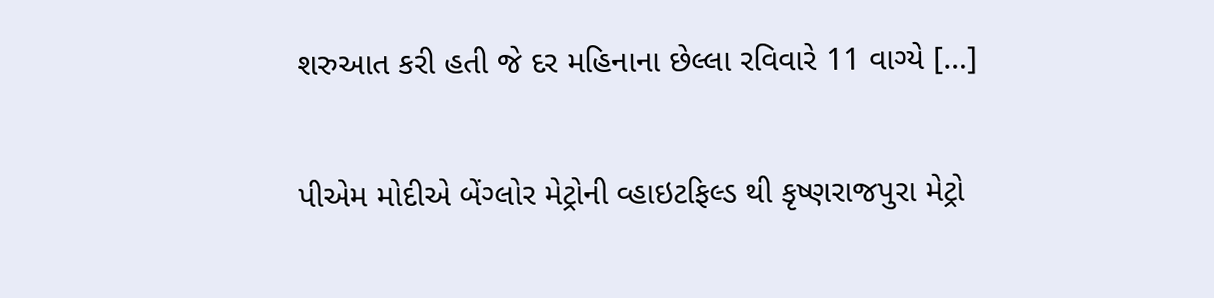શરુઆત કરી હતી જે દર મહિનાના છેલ્લા રવિવારે 11 વાગ્યે […]

પીએમ મોદીએ બેંગ્લોર મેટ્રોની વ્હાઇટફિલ્ડ થી કૃષ્ણરાજપુરા મેટ્રો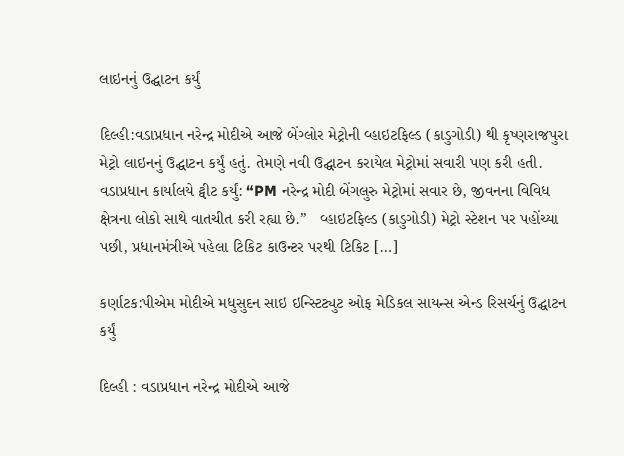લાઇનનું ઉદ્ઘાટન કર્યું

દિલ્હી:વડાપ્રધાન નરેન્દ્ર મોદીએ આજે બેંગ્લોર મેટ્રોની વ્હાઇટફિલ્ડ (કાડુગોડી) થી કૃષ્ણરાજપુરા મેટ્રો લાઇનનું ઉદ્ઘાટન કર્યું હતું. તેમણે નવી ઉદ્ઘાટન કરાયેલ મેટ્રોમાં સવારી પણ કરી હતી. વડાપ્રધાન કાર્યાલયે ટ્વીટ કર્યું: “PM નરેન્દ્ર મોદી બેંગલુરુ મેટ્રોમાં સવાર છે, જીવનના વિવિધ ક્ષેત્રના લોકો સાથે વાતચીત કરી રહ્યા છે.”   વ્હાઇટફિલ્ડ (કાડુગોડી) મેટ્રો સ્ટેશન પર પહોંચ્યા પછી, પ્રધાનમંત્રીએ પહેલા ટિકિટ કાઉન્ટર પરથી ટિકિટ […]

કર્ણાટક:પીએમ મોદીએ મધુસુદન સાઇ ઇન્સ્ટિટ્યુટ ઓફ મેડિકલ સાયન્સ એન્ડ રિસર્ચનું ઉદ્ઘાટન કર્યું

દિલ્હી : વડાપ્રધાન નરેન્દ્ર મોદીએ આજે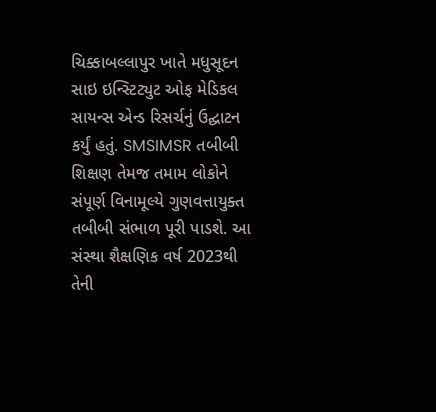ચિક્કાબલ્લાપુર ખાતે મધુસૂદન સાઇ ઇન્સ્ટિટ્યુટ ઓફ મેડિકલ સાયન્સ એન્ડ રિસર્ચનું ઉદ્ઘાટન કર્યું હતું. SMSIMSR તબીબી શિક્ષણ તેમજ તમામ લોકોને સંપૂર્ણ વિનામૂલ્યે ગુણવત્તાયુક્ત તબીબી સંભાળ પૂરી પાડશે. આ સંસ્થા શૈક્ષણિક વર્ષ 2023થી તેની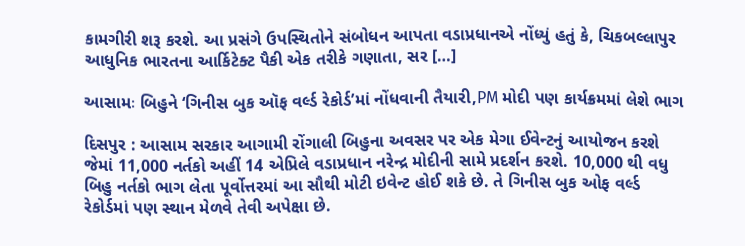કામગીરી શરૂ કરશે. આ પ્રસંગે ઉપસ્થિતોને સંબોધન આપતા વડાપ્રધાનએ નોંધ્યું હતું કે, ચિકબલ્લાપુર આધુનિક ભારતના આર્કિટેક્ટ પૈકી એક તરીકે ગણાતા, સર […]

આસામઃ બિહુને ‘ગિનીસ બુક ઑફ વર્લ્ડ રેકોર્ડ’માં નોંધવાની તૈયારી,PM મોદી પણ કાર્યક્રમમાં લેશે ભાગ

દિસપુર : આસામ સરકાર આગામી રોંગાલી બિહુના અવસર પર એક મેગા ઈવેન્ટનું આયોજન કરશે જેમાં 11,000 નર્તકો અહીં 14 એપ્રિલે વડાપ્રધાન નરેન્દ્ર મોદીની સામે પ્રદર્શન કરશે. 10,000 થી વધુ બિહુ નર્તકો ભાગ લેતા પૂર્વોત્તરમાં આ સૌથી મોટી ઇવેન્ટ હોઈ શકે છે. તે ગિનીસ બુક ઓફ વર્લ્ડ રેકોર્ડમાં પણ સ્થાન મેળવે તેવી અપેક્ષા છે.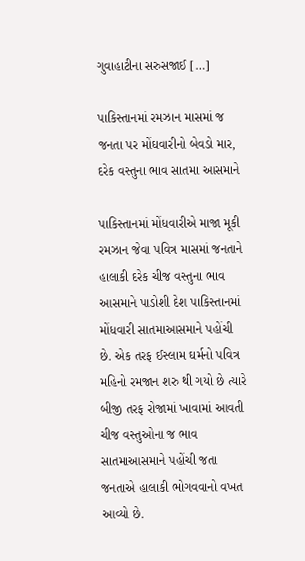ગુવાહાટીના સરુસજાઈ […]

પાકિસ્તાનમાં રમઝાન માસમાં જ જનતા પર મોંઘવારીનો બેવડો માર, દરેક વસ્તુના ભાવ સાતમા આસમાને

પાકિસ્તાનમાં મોંધવારીએ માજા મૂકી રમઝાન જેવા પવિત્ર માસમાં જનતાને હાલાકી દરેક ચીજ વસ્તુના ભાવ આસમાને પાડોશી દેશ પાકિસ્તાનમાં મોંધવારી સાતમાઆસમાને પહોંચી છે. એક તરફ ઈસ્લામ ઘર્મનો પવિત્ર મહિનો રમજાન શરુ થી ગયો છે ત્યારે બીજી તરફ રોજામાં ખાવામાં આવતી ચીજ વસ્તુઓના જ ભાવ સાતમાઆસમાને પહોંચી જતા જનતાએ હાલાકી ભોગવવાનો વખત આવ્યો છે.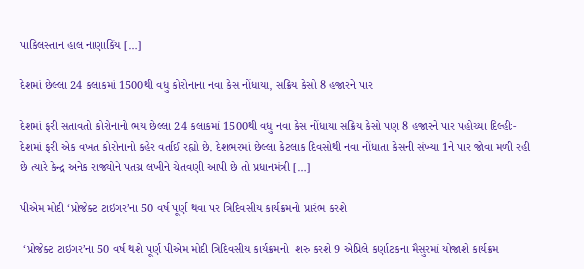પાકિલસ્તાન હાલ નાણાકિંય […]

દેશમાં છેલ્લા 24 કલાકમાં 1500થી વધુ કોરોનાના નવા કેસ નોંધાયા, સક્રિય કેસો 8 હજારને પાર

દેશમાં ફરી સતાવતો કોરોનાનો ભય છેલ્લા 24 કલાકમાં 1500થી વધુ નવા કેસ નોંધાયા સક્રિય કેસો પણ 8 હજારને પાર પહોચ્યા દિલ્હીઃ- દેશમાં ફરી એક વખત કોરોનાનો કહેર વર્તાઈ રહ્યો છે. દેશભરમાં છેલ્લા કેટલાક દિવસોથી નવા નોંધાતા કેસની સંખ્યા 1ને પાર જોવા મળી રહી છે ત્યારે કેન્દ્ર અનેક રાજ્યોને પતચ્ર લખીને ચેતવણી આપી છે તો પ્રધાનમંત્રી […]

પીએમ મોદી ‘પ્રોજેક્ટ ટાઇગર’ના 50 વર્ષ પૂર્ણ થવા પર ત્રિદિવસીય કાર્યક્રમનો પ્રારંભ કરશે

 ‘પ્રોજેક્ટ ટાઇગર’ના 50 વર્ષ થશે પૂર્ણ પીએમ મોદી ત્રિદિવસીય કાર્યક્રમનો  શરુ કરશે 9 એપ્રિલે કર્ણાટકના મૈસુરમાં યોજાશે કાર્યક્રમ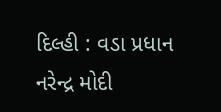દિલ્હી : વડા પ્રધાન નરેન્દ્ર મોદી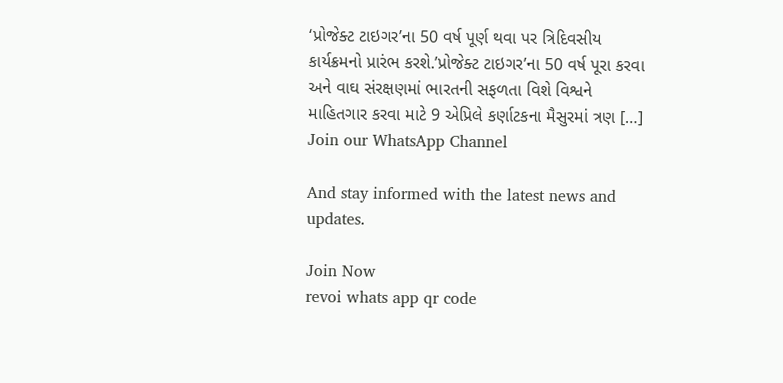‘પ્રોજેક્ટ ટાઇગર’ના 50 વર્ષ પૂર્ણ થવા પર ત્રિદિવસીય કાર્યક્રમનો પ્રારંભ કરશે.’પ્રોજેક્ટ ટાઇગર’ના 50 વર્ષ પૂરા કરવા અને વાઘ સંરક્ષણમાં ભારતની સફળતા વિશે વિશ્વને માહિતગાર કરવા માટે 9 એપ્રિલે કર્ણાટકના મૈસુરમાં ત્રણ […]
Join our WhatsApp Channel

And stay informed with the latest news and updates.

Join Now
revoi whats app qr code